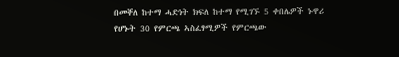በመቐለ ከተማ ሓድነት ክፍለ ከተማ የሚገኙ 5 ቀበሌዎች ኑዋሪ የሆኑት 30 የምርጫ ኣስፈፃሚዎች የምርጫው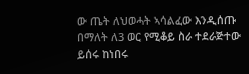ው ጤት ለህወሓት ኣሳልፈው እንዲሰጡ በማለት ለ3 ወር የሚቆይ ስራ ተደራጅተው ይሰሩ ከነበሩ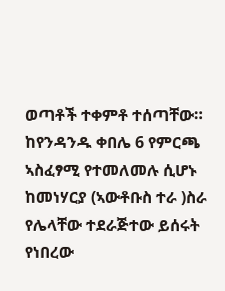ወጣቶች ተቀምቶ ተሰጣቸው። ከየንዳንዱ ቀበሌ 6 የምርጫ ኣስፈፃሚ የተመለመሉ ሲሆኑ ከመነሃርያ (ኣውቶቡስ ተራ )ስራ የሌላቸው ተደራጅተው ይሰሩት የነበረው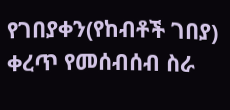የገበያቀን(የከብቶች ገበያ) ቀረጥ የመሰብሰብ ስራ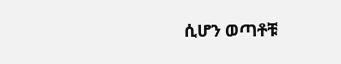ሲሆን ወጣቶቹ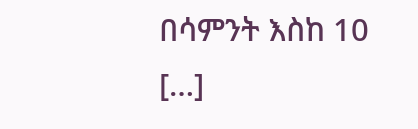በሳምንት እስከ 10 […]